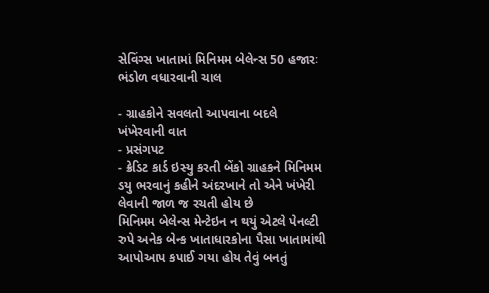સેવિંગ્સ ખાતામાં મિનિમમ બેલેન્સ 50 હજારઃ ભંડોળ વધારવાની ચાલ

- ગ્રાહકોને સવલતો આપવાના બદલે ખંખેરવાની વાત
- પ્રસંગપટ
- ક્રેડિટ કાર્ડ ઇસ્યુ કરતી બેંકો ગ્રાહકને મિનિમમ ડયુ ભરવાનું કહીને અંદરખાને તો એને ખંખેરી લેવાની જાળ જ રચતી હોય છે
મિનિમમ બેલેન્સ મેન્ટેઇન ન થયું એટલે પેનલ્ટી રુપે અનેક બેન્ક ખાતાધારકોના પૈસા ખાતામાંથી આપોઆપ કપાઈ ગયા હોય તેવું બનતું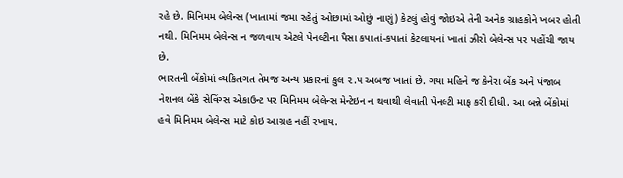રહે છે. મિનિમમ બેલેન્સ (ખાતામાં જમા રહેતું ઓછામાં ઓછું નાણું) કેટલું હોવું જોઇએ તેની અનેક ગ્રાહકોને ખબર હોતી નથી. મિનિમમ બેલેન્સ ન જળવાય એટલે પેનલ્ટીના પૈસા કપાતાં-કપાતાં કેટલાયનાં ખાતાં ઝીરો બેલેન્સ પર પહોંચી જાય છે.
ભારતની બેંકોમાં વ્યકિતગત તેમજ અન્ય પ્રકારનાં કુલ ૨.૫ અબજ ખાતાં છે. ગયા મહિને જ કેનેરા બેંક અને પંજાબ નેશનલ બેંકે સેવિંગ્સ એકાઉન્ટ પર મિનિમમ બેલેન્સ મેન્ટેઇન ન થવાથી લેવાતી પેનલ્ટી માફ કરી દીધી. આ બન્ને બેંકોમાં હવે મિનિમમ બેલેન્સ માટે કોઇ આગ્રહ નહીં રખાય.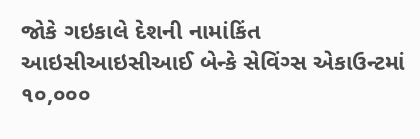જોકે ગઇકાલે દેશની નામાંકિંત આઇસીઆઇસીઆઈ બેન્કે સેવિંગ્સ એકાઉન્ટમાં ૧૦,૦૦૦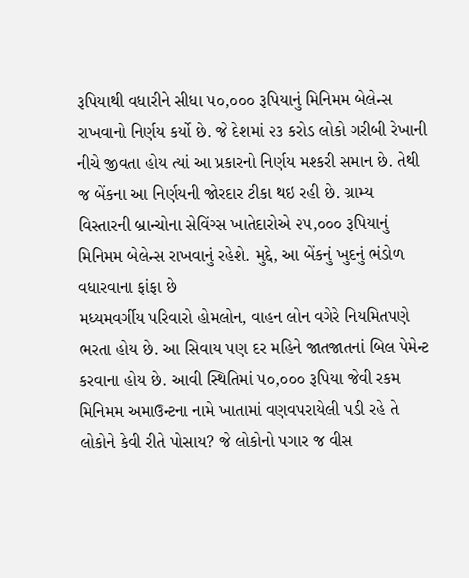રૂપિયાથી વધારીને સીધા ૫૦,૦૦૦ રૂપિયાનું મિનિમમ બેલેન્સ રાખવાનો નિર્ણય કર્યો છે. જે દેશમાં ૨૩ કરોડ લોકો ગરીબી રેખાની નીચે જીવતા હોય ત્યાં આ પ્રકારનો નિર્ણય મશ્કરી સમાન છે. તેથી જ બેંકના આ નિર્ણયની જોરદાર ટીકા થઇ રહી છે. ગ્રામ્ય વિસ્તારની બ્રાન્ચોના સેવિંગ્સ ખાતેદારોએ ૨૫,૦૦૦ રૂપિયાનું મિનિમમ બેલેન્સ રાખવાનું રહેશે. મુદ્દે, આ બેંકનું ખુદનું ભંડોળ વધારવાના ફાંફા છે
મધ્યમવર્ગીય પરિવારો હોમલોન, વાહન લોન વગેરે નિયમિતપણે ભરતા હોય છે. આ સિવાય પણ દર મહિને જાતજાતનાં બિલ પેમેન્ટ કરવાના હોય છે. આવી સ્થિતિમાં ૫૦,૦૦૦ રૂપિયા જેવી રકમ મિનિમમ અમાઉન્ટના નામે ખાતામાં વણવપરાયેલી પડી રહે તે લોકોને કેવી રીતે પોસાય? જે લોકોનો પગાર જ વીસ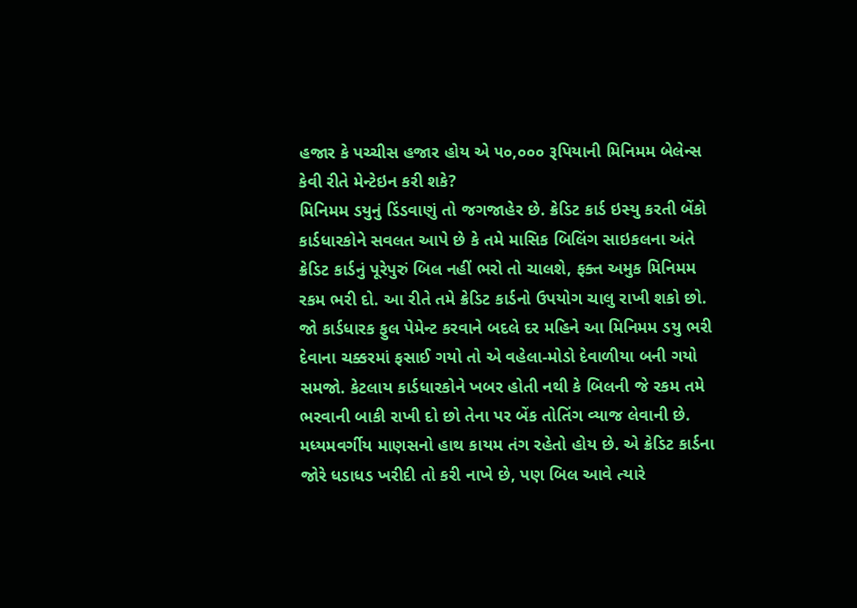હજાર કે પચ્ચીસ હજાર હોય એ ૫૦,૦૦૦ રૂપિયાની મિનિમમ બેલેન્સ કેવી રીતે મેન્ટેઇન કરી શકે?
મિનિમમ ડયુનું ડિંડવાણું તો જગજાહેર છે. ક્રેડિટ કાર્ડ ઇસ્યુ કરતી બેંકો કાર્ડધારકોને સવલત આપે છે કે તમે માસિક બિલિંગ સાઇકલના અંતે ક્રેડિટ કાર્ડનું પૂરેપુરું બિલ નહીં ભરો તો ચાલશે, ફક્ત અમુક મિનિમમ રકમ ભરી દો. આ રીતે તમે ક્રેડિટ કાર્ડનો ઉપયોગ ચાલુ રાખી શકો છો. જો કાર્ડધારક ફુલ પેમેન્ટ કરવાને બદલે દર મહિને આ મિનિમમ ડયુ ભરી દેવાના ચક્કરમાં ફસાઈ ગયો તો એ વહેલા-મોડો દેવાળીયા બની ગયો સમજો. કેટલાય કાર્ડધારકોને ખબર હોતી નથી કે બિલની જે રકમ તમે ભરવાની બાકી રાખી દો છો તેના પર બેંક તોતિંગ વ્યાજ લેવાની છે. મધ્યમવર્ગીય માણસનો હાથ કાયમ તંગ રહેતો હોય છે. એ ક્રેડિટ કાર્ડના જોરે ધડાધડ ખરીદી તો કરી નાખે છે, પણ બિલ આવે ત્યારે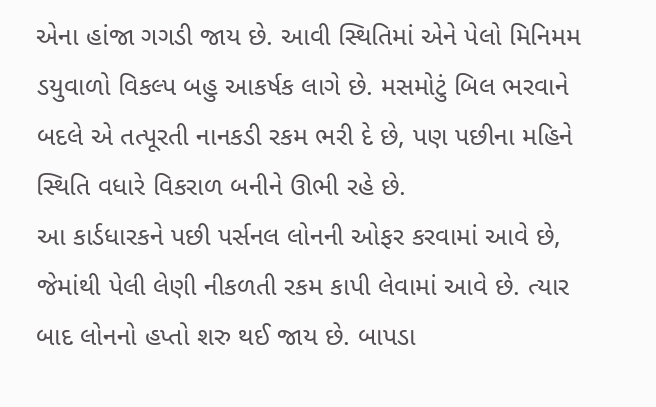એના હાંજા ગગડી જાય છે. આવી સ્થિતિમાં એને પેલો મિનિમમ ડયુવાળો વિકલ્પ બહુ આકર્ષક લાગે છે. મસમોટું બિલ ભરવાને બદલે એ તત્પૂરતી નાનકડી રકમ ભરી દે છે, પણ પછીના મહિને સ્થિતિ વધારે વિકરાળ બનીને ઊભી રહે છે.
આ કાર્ડધારકને પછી પર્સનલ લોનની ઓફર કરવામાં આવે છે, જેમાંથી પેલી લેણી નીકળતી રકમ કાપી લેવામાં આવે છે. ત્યાર બાદ લોનનો હપ્તો શરુ થઈ જાય છે. બાપડા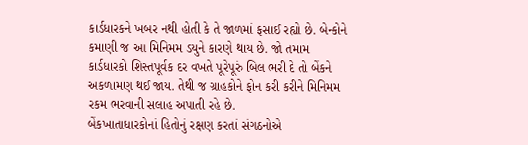કાર્ડધારકને ખબર નથી હોતી કે તે જાળમાં ફસાઈ રહ્યો છે. બેન્કોને કમાણી જ આ મિનિમમ ડયુને કારણે થાય છે. જો તમામ કાર્ડધારકો શિસ્તપૂર્વક દર વખતે પૂરેપૂરું બિલ ભરી દે તો બેંકને અકળામણ થઈ જાય. તેથી જ ગ્રાહકોને ફોન કરી કરીને મિનિમમ રકમ ભરવાની સલાહ અપાતી રહે છે.
બેંકખાતાધારકોનાં હિતોનું રક્ષણ કરતાં સંગઠનોએ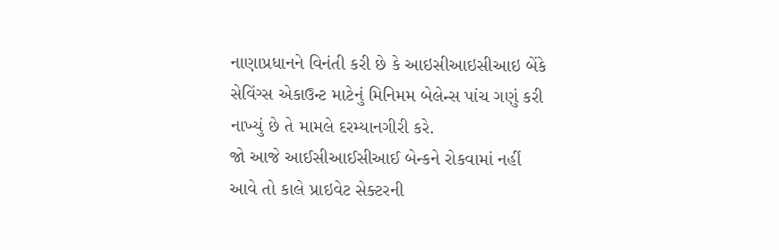નાણાપ્રધાનને વિનંતી કરી છે કે આઇસીઆઇસીઆઇ બેંકે સેવિંગ્સ એકાઉન્ટ માટેનું મિનિમમ બેલેન્સ પાંચ ગણું કરી નાખ્યું છે તે મામલે દરમ્યાનગીરી કરે.
જો આજે આઈસીઆઈસીઆઈ બેન્કને રોકવામાં નહીં આવે તો કાલે પ્રાઇવેટ સેક્ટરની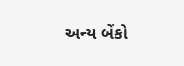અન્ય બેંકો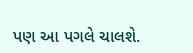પણ આ પગલે ચાલશે.